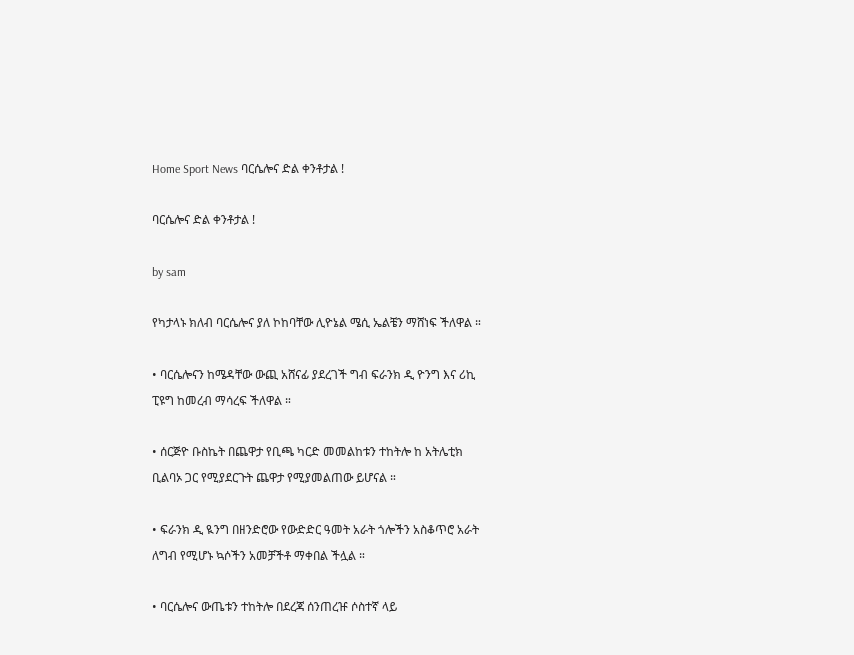Home Sport News ባርሴሎና ድል ቀንቶታል !

ባርሴሎና ድል ቀንቶታል !

by sam

የካታላኑ ክለብ ባርሴሎና ያለ ኮከባቸው ሊዮኔል ሜሲ ኤልቼን ማሸነፍ ችለዋል ።

• ባርሴሎናን ከሜዳቸው ውጪ አሸናፊ ያደረገች ግብ ፍራንክ ዲ ዮንግ እና ሪኪ ፒዩግ ከመረብ ማሳረፍ ችለዋል ።

• ሰርጅዮ ቡስኬት በጨዋታ የቢጫ ካርድ መመልከቱን ተከትሎ ከ አትሌቲክ ቢልባኦ ጋር የሚያደርጉት ጨዋታ የሚያመልጠው ይሆናል ።

• ፍራንክ ዲ ዪንግ በዘንድሮው የውድድር ዓመት አራት ጎሎችን አስቆጥሮ አራት ለግብ የሚሆኑ ኳሶችን አመቻችቶ ማቀበል ችሏል ።

• ባርሴሎና ውጤቱን ተከትሎ በደረጃ ሰንጠረዡ ሶስተኛ ላይ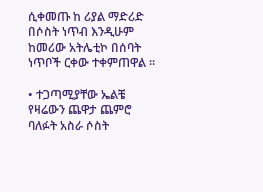ሲቀመጡ ከ ሪያል ማድሪድ በሶስት ነጥብ እንዲሁም ከመሪው አትሌቲኮ በሰባት ነጥቦች ርቀው ተቀምጠዋል ።

• ተጋጣሚያቸው ኤልቼ የዛሬውን ጨዋታ ጨምሮ ባለፉት አስራ ሶስት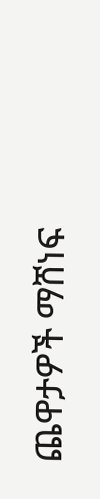ጨዋታዎች ማሸነፍ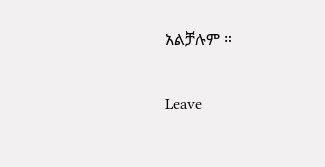አልቻሉም ።

Leave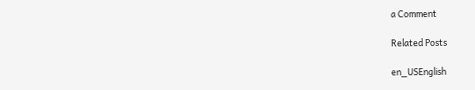a Comment

Related Posts

en_USEnglish